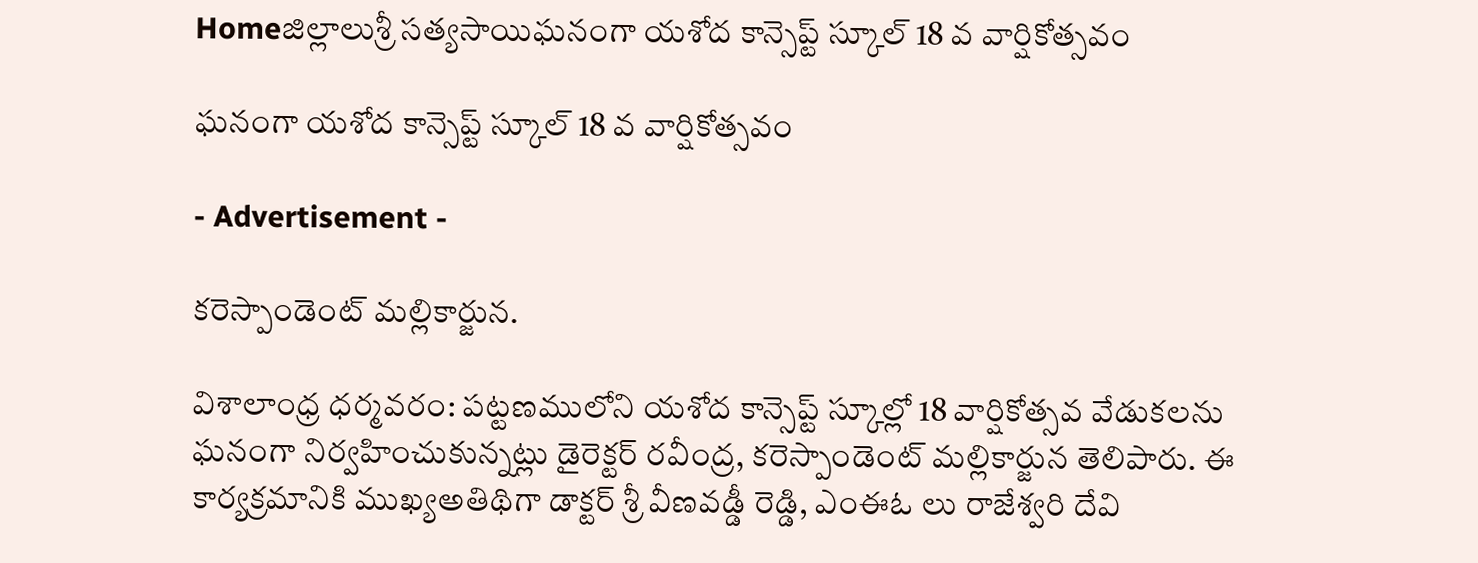Homeజిల్లాలుశ్రీ సత్యసాయిఘనంగా యశోద కాన్సెప్ట్ స్కూల్ 18 వ వార్షికోత్సవం

ఘనంగా యశోద కాన్సెప్ట్ స్కూల్ 18 వ వార్షికోత్సవం

- Advertisement -

కరెస్పాండెంట్ మల్లికార్జున.

విశాలాంధ్ర ధర్మవరం: పట్టణములోని యశోద కాన్సెప్ట్ స్కూల్లో 18 వార్షికోత్సవ వేడుకలను ఘనంగా నిర్వహించుకున్నట్లు డైరెక్టర్ రవీంద్ర, కరెస్పాండెంట్ మల్లికార్జున తెలిపారు. ఈ కార్యక్రమానికి ముఖ్యఅతిథిగా డాక్టర్ శ్రీ వీణవడ్డీ రెడ్డి, ఎంఈఓ లు రాజేశ్వరి దేవి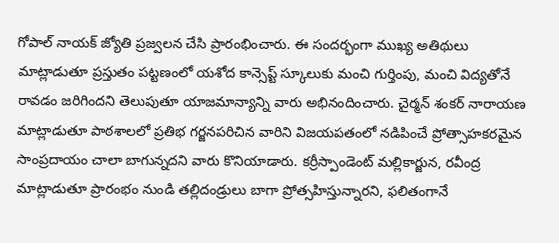గోపాల్ నాయక్ జ్యోతి ప్రజ్వలన చేసి ప్రారంభించారు. ఈ సందర్భంగా ముఖ్య అతిథులు మాట్లాడుతూ ప్రస్తుతం పట్టణంలో యశోద కాన్సెప్ట్ స్కూలుకు మంచి గుర్తింపు, మంచి విద్యతోనే రావడం జరిగిందని తెలుపుతూ యాజమాన్యాన్ని వారు అభినందించారు. చైర్మన్ శంకర్ నారాయణ మాట్లాడుతూ పాఠశాలలో ప్రతిభ గర్జనపరిచిన వారిని విజయపతంలో నడిపించే ప్రోత్సాహకరమైన సాంప్రదాయం చాలా బాగున్నదని వారు కొనియాడారు. కర్రీస్పాండెంట్ మల్లికార్జున, రవీంద్ర మాట్లాడుతూ ప్రారంభం నుండి తల్లిదండ్రులు బాగా ప్రోత్సహిస్తున్నారని, ఫలితంగానే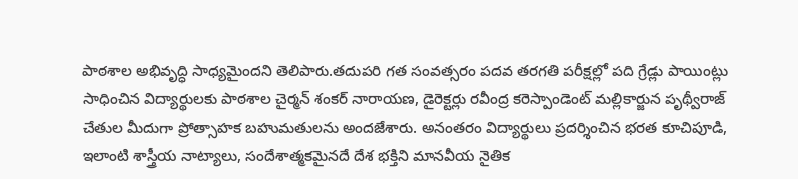పాఠశాల అభివృద్ధి సాధ్యమైందని తెలిపారు.తదుపరి గత సంవత్సరం పదవ తరగతి పరీక్షల్లో పది గ్రేడ్లు పాయింట్లు సాధించిన విద్యార్థులకు పాఠశాల చైర్మన్ శంకర్ నారాయణ, డైరెక్టర్లు రవీంద్ర కరెస్పాండెంట్ మల్లికార్జున పృథ్వీరాజ్ చేతుల మీదుగా ప్రోత్సాహక బహుమతులను అందజేశారు. అనంతరం విద్యార్థులు ప్రదర్శించిన భరత కూచిపూడి, ఇలాంటి శాస్త్రీయ నాట్యాలు, సందేశాత్మకమైనదే దేశ భక్తిని మానవీయ నైతిక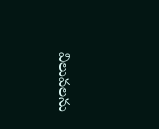విలువలను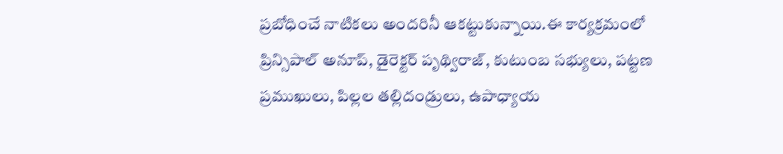ప్రబోధించే నాటికలు అందరినీ ఆకట్టుకున్నాయి.ఈ కార్యక్రమంలో ప్రిన్సిపాల్ అనూప్, డైరెక్టర్ పృథ్విరాజ్, కుటుంబ సభ్యులు, పట్టణ ప్రముఖులు, పిల్లల తల్లిదండ్రులు, ఉపాధ్యాయ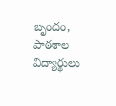బృందం, పాఠశాల విద్యార్థులు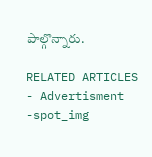పాల్గొన్నారు.

RELATED ARTICLES
- Advertisment -spot_img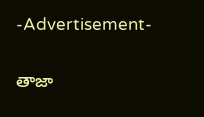-Advertisement-

తాజా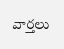వార్తలు